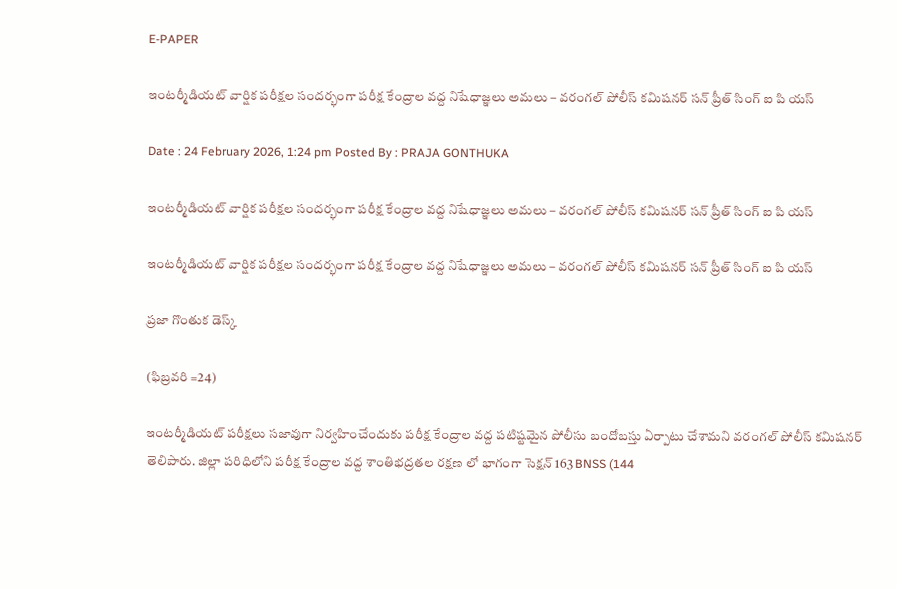E-PAPER

ఇంటర్మీడియట్ వార్షిక పరీక్షల సందర్భంగా పరీక్ష కేంద్రాల వద్ద నిషేధాజ్ఞలు అమలు – వరంగల్ పోలీస్ కమిషనర్ సన్ ప్రీత్ సింగ్ ఐ పి యస్

Date : 24 February 2026, 1:24 pm Posted By : PRAJA GONTHUKA

ఇంటర్మీడియట్ వార్షిక పరీక్షల సందర్భంగా పరీక్ష కేంద్రాల వద్ద నిషేధాజ్ఞలు అమలు – వరంగల్ పోలీస్ కమిషనర్ సన్ ప్రీత్ సింగ్ ఐ పి యస్

ఇంటర్మీడియట్ వార్షిక పరీక్షల సందర్భంగా పరీక్ష కేంద్రాల వద్ద నిషేధాజ్ఞలు అమలు – వరంగల్ పోలీస్ కమిషనర్ సన్ ప్రీత్ సింగ్ ఐ పి యస్

ప్రజా గొంతుక డెస్క్

(ఫిబ్రవరి =24)

ఇంటర్మీడియట్ పరీక్షలు సజావుగా నిర్వహించేందుకు పరీక్ష కేంద్రాల వద్ద పటిష్టమైన పోలీసు బందోబస్తు ఏర్పాటు చేశామని వరంగల్ పోలీస్ కమిషనర్ తెలిపారు. జిల్లా పరిధిలోని పరీక్ష కేంద్రాల వద్ద శాంతిభద్రతల రక్షణ లో భాగంగా సెక్షన్ 163 BNSS (144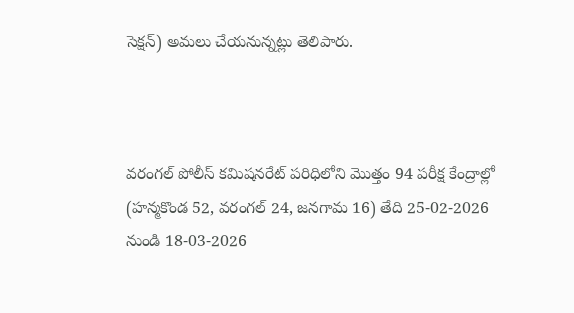సెక్షన్) అమలు చేయనున్నట్లు తెలిపారు.



వరంగల్ పోలీస్ కమిషనరేట్ పరిధిలోని మొత్తం 94 పరీక్ష కేంద్రాల్లో (హన్మకొండ 52, వరంగల్ 24, జనగామ 16) తేది 25-02-2026 నుండి 18-03-2026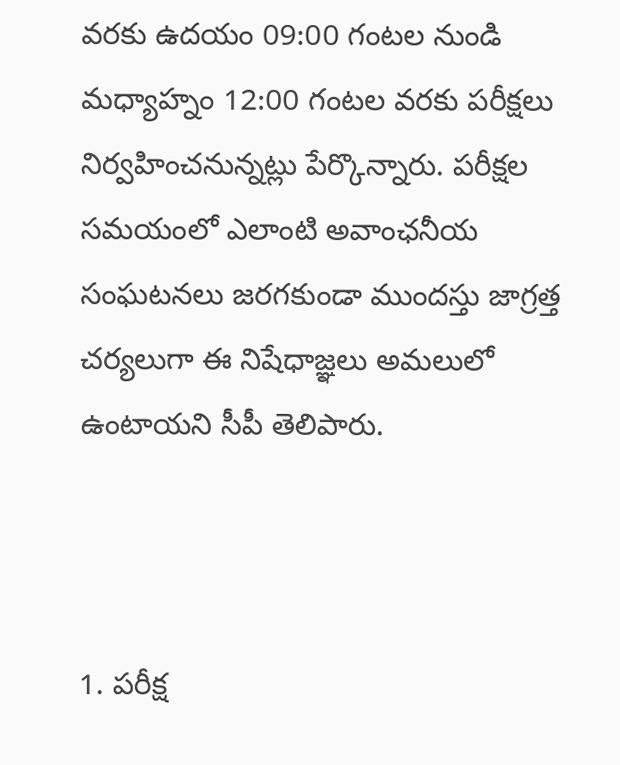వరకు ఉదయం 09:00 గంటల నుండి మధ్యాహ్నం 12:00 గంటల వరకు పరీక్షలు నిర్వహించనున్నట్లు పేర్కొన్నారు. పరీక్షల సమయంలో ఎలాంటి అవాంఛనీయ సంఘటనలు జరగకుండా ముందస్తు జాగ్రత్త చర్యలుగా ఈ నిషేధాజ్ఞలు అమలులో ఉంటాయని సీపీ తెలిపారు.



1. పరీక్ష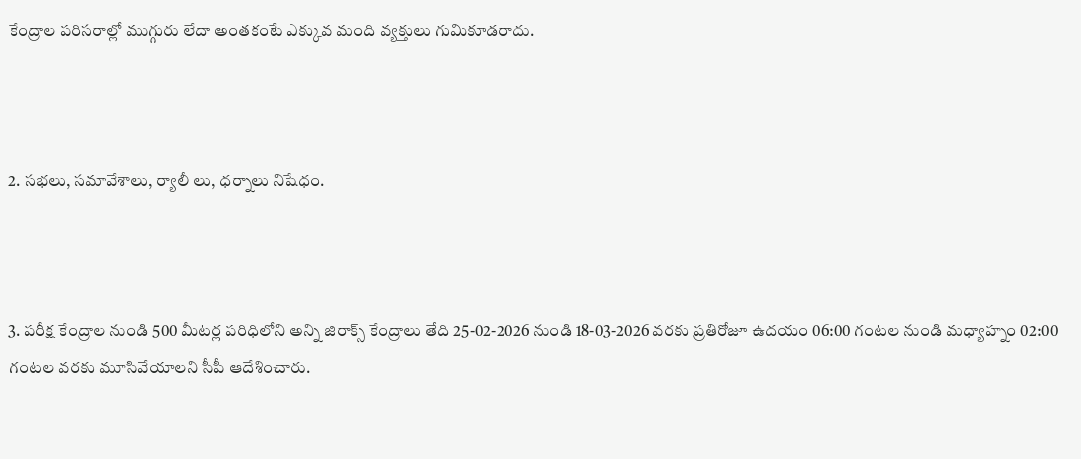కేంద్రాల పరిసరాల్లో ముగ్గురు లేదా అంతకంటే ఎక్కువ మంది వ్యక్తులు గుమికూడరాదు.



2. సభలు, సమావేశాలు, ర్యాలీ లు, ధర్నాలు నిషేధం.



3. పరీక్ష కేంద్రాల నుండి 500 మీటర్ల పరిధిలోని అన్ని జిరాక్స్ కేంద్రాలు తేది 25-02-2026 నుండి 18-03-2026 వరకు ప్రతిరోజూ ఉదయం 06:00 గంటల నుండి మధ్యాహ్నం 02:00 గంటల వరకు మూసివేయాలని సీపీ ఆదేశించారు.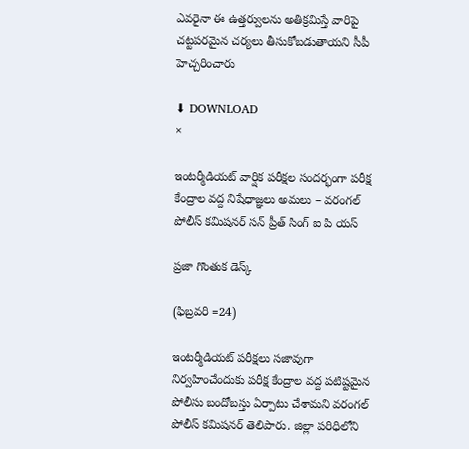ఎవరైనా ఈ ఉత్తర్వులను అతిక్రమిస్తే వారిపై చట్టపరమైన చర్యలు తీసుకోబడుతాయని సీపీ హెచ్చరించారు

⬇ DOWNLOAD
×

ఇంటర్మీడియట్ వార్షిక పరీక్షల సందర్భంగా పరీక్ష కేంద్రాల వద్ద నిషేధాజ్ఞలు అమలు – వరంగల్ పోలీస్ కమిషనర్ సన్ ప్రీత్ సింగ్ ఐ పి యస్

ప్రజా గొంతుక డెస్క్

(ఫిబ్రవరి =24)

ఇంటర్మీడియట్ పరీక్షలు సజావుగా నిర్వహించేందుకు పరీక్ష కేంద్రాల వద్ద పటిష్టమైన పోలీసు బందోబస్తు ఏర్పాటు చేశామని వరంగల్ పోలీస్ కమిషనర్ తెలిపారు. జిల్లా పరిధిలోని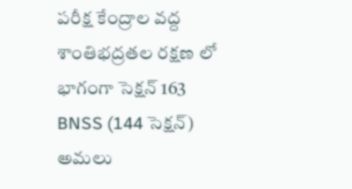పరీక్ష కేంద్రాల వద్ద శాంతిభద్రతల రక్షణ లో భాగంగా సెక్షన్ 163 BNSS (144 సెక్షన్) అమలు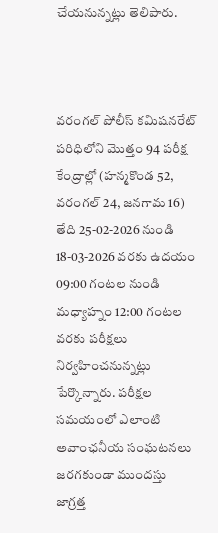చేయనున్నట్లు తెలిపారు.



వరంగల్ పోలీస్ కమిషనరేట్ పరిధిలోని మొత్తం 94 పరీక్ష కేంద్రాల్లో (హన్మకొండ 52, వరంగల్ 24, జనగామ 16) తేది 25-02-2026 నుండి 18-03-2026 వరకు ఉదయం 09:00 గంటల నుండి మధ్యాహ్నం 12:00 గంటల వరకు పరీక్షలు నిర్వహించనున్నట్లు పేర్కొన్నారు. పరీక్షల సమయంలో ఎలాంటి అవాంఛనీయ సంఘటనలు జరగకుండా ముందస్తు జాగ్రత్త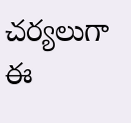చర్యలుగా ఈ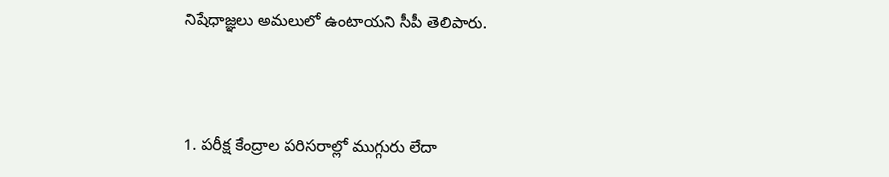నిషేధాజ్ఞలు అమలులో ఉంటాయని సీపీ తెలిపారు.



1. పరీక్ష కేంద్రాల పరిసరాల్లో ముగ్గురు లేదా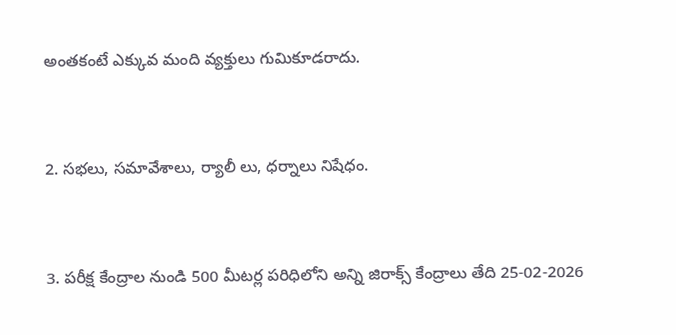అంతకంటే ఎక్కువ మంది వ్యక్తులు గుమికూడరాదు.



2. సభలు, సమావేశాలు, ర్యాలీ లు, ధర్నాలు నిషేధం.



3. పరీక్ష కేంద్రాల నుండి 500 మీటర్ల పరిధిలోని అన్ని జిరాక్స్ కేంద్రాలు తేది 25-02-2026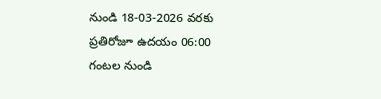నుండి 18-03-2026 వరకు ప్రతిరోజూ ఉదయం 06:00 గంటల నుండి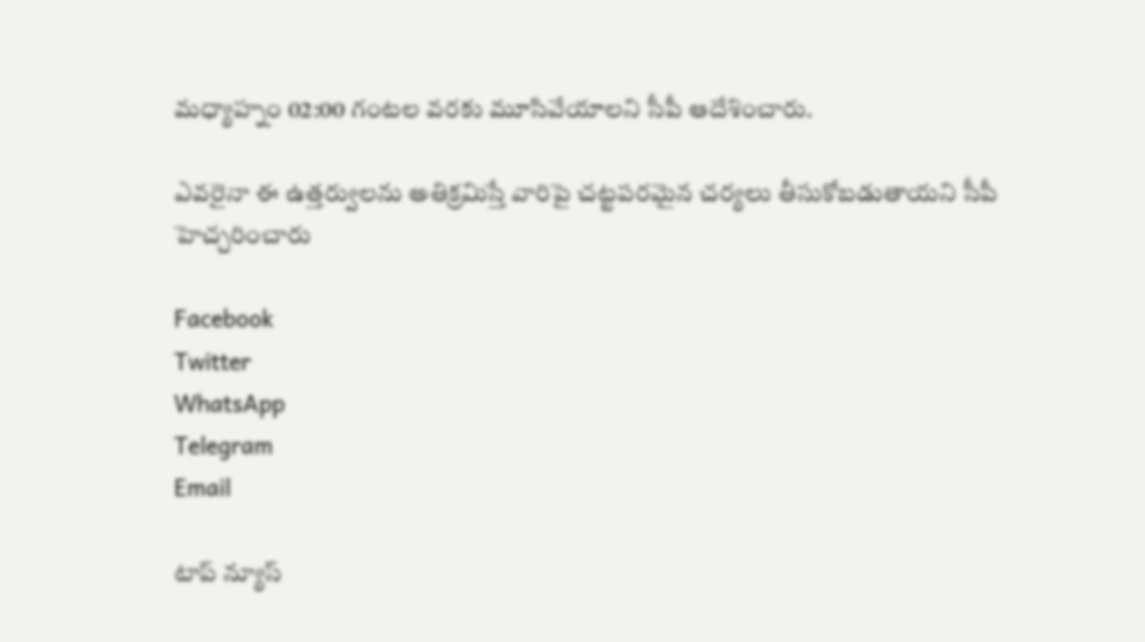మధ్యాహ్నం 02:00 గంటల వరకు మూసివేయాలని సీపీ ఆదేశించారు.

ఎవరైనా ఈ ఉత్తర్వులను అతిక్రమిస్తే వారిపై చట్టపరమైన చర్యలు తీసుకోబడుతాయని సీపీ హెచ్చరించారు

Facebook
Twitter
WhatsApp
Telegram
Email

టాప్ న్యూస్